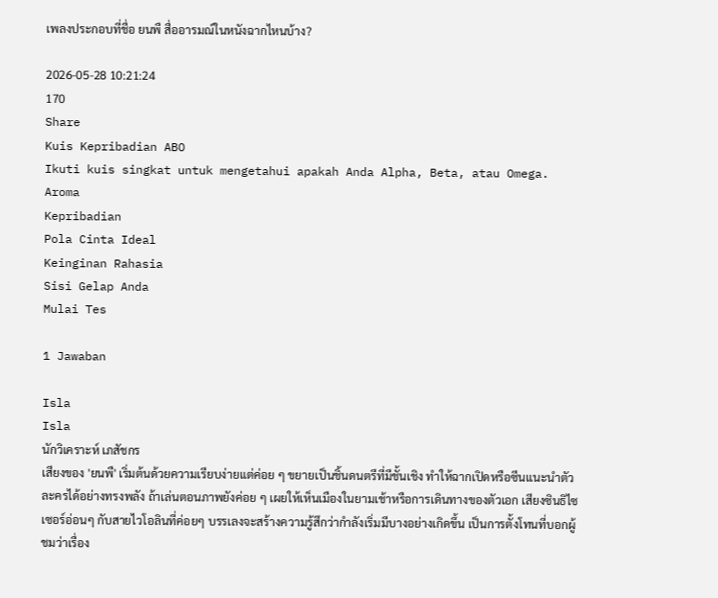เพลงประกอบที่ชื่อ ยนพื สื่ออารมณ์ในหนังฉากไหนบ้าง?

2026-05-28 10:21:24
170
Share
Kuis Kepribadian ABO
Ikuti kuis singkat untuk mengetahui apakah Anda Alpha, Beta, atau Omega.
Aroma
Kepribadian
Pola Cinta Ideal
Keinginan Rahasia
Sisi Gelap Anda
Mulai Tes

1 Jawaban

Isla
Isla
นักวิเคราะห์ เภสัชกร
เสียงของ 'ยนพื' เริ่มต้นด้วยความเรียบง่ายแต่ค่อย ๆ ขยายเป็นชิ้นดนตรีที่มีชั้นเชิง ทำให้ฉากเปิดหรือซีนแนะนำตัวละครได้อย่างทรงพลัง ถ้าเล่นตอนภาพยังค่อย ๆ เผยให้เห็นเมืองในยามเช้าหรือการเดินทางของตัวเอก เสียงซินธิไซเซอร์อ่อนๆ กับสายไวโอลินที่ค่อยๆ บรรเลงจะสร้างความรู้สึกว่ากำลังเริ่มมีบางอย่างเกิดขึ้น เป็นการตั้งโทนที่บอกผู้ชมว่าเรื่อง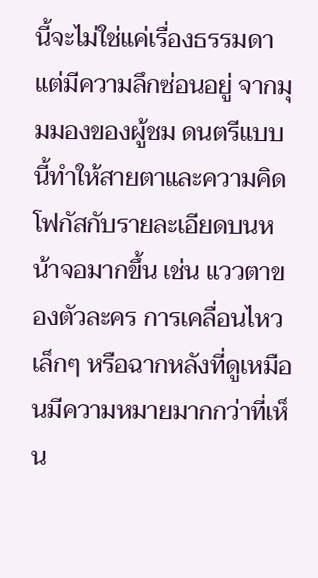นี้จะไม่ใช่แค่เรื่องธรรมดา แต่มีความลึกซ่อนอยู่ จากมุมมองของผู้ชม ดนตรีแบบนี้ทำให้สายตาและความคิดโฟกัสกับรายละเอียดบนหน้าจอมากขึ้น เช่น แววตาของตัวละคร การเคลื่อนไหวเล็กๆ หรือฉากหลังที่ดูเหมือนมีความหมายมากกว่าที่เห็น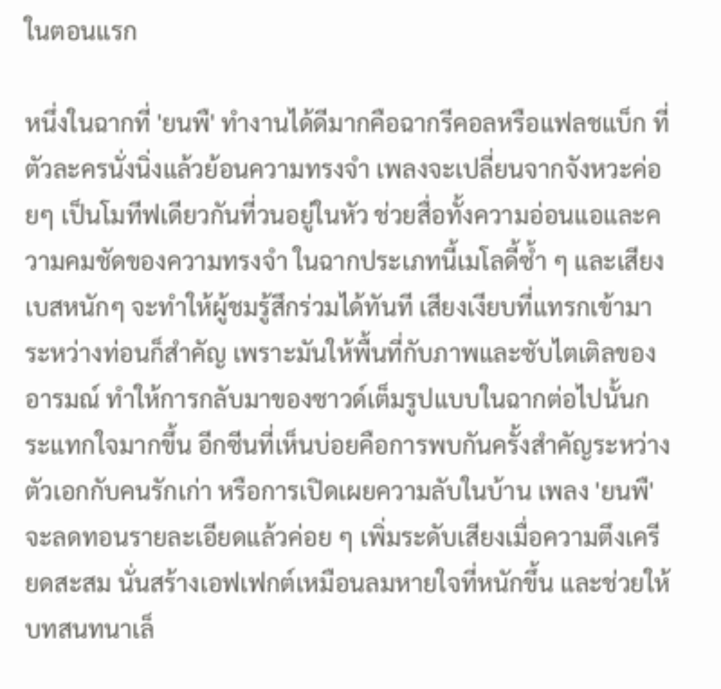ในตอนแรก

หนึ่งในฉากที่ 'ยนพื' ทำงานได้ดีมากคือฉากรีคอลหรือแฟลชแบ็ก ที่ตัวละครนั่งนิ่งแล้วย้อนความทรงจำ เพลงจะเปลี่ยนจากจังหวะค่อยๆ เป็นโมทีฟเดียวกันที่วนอยู่ในหัว ช่วยสื่อทั้งความอ่อนแอและความคมชัดของความทรงจำ ในฉากประเภทนี้เมโลดี้ซ้ำ ๆ และเสียงเบสหนักๆ จะทำให้ผู้ชมรู้สึกร่วมได้ทันที เสียงเงียบที่แทรกเข้ามาระหว่างท่อนก็สำคัญ เพราะมันให้พื้นที่กับภาพและซับไตเติลของอารมณ์ ทำให้การกลับมาของซาวด์เต็มรูปแบบในฉากต่อไปนั้นกระแทกใจมากขึ้น อีกซีนที่เห็นบ่อยคือการพบกันครั้งสำคัญระหว่างตัวเอกกับคนรักเก่า หรือการเปิดเผยความลับในบ้าน เพลง 'ยนพื' จะลดทอนรายละเอียดแล้วค่อย ๆ เพิ่มระดับเสียงเมื่อความตึงเครียดสะสม นั่นสร้างเอฟเฟกต์เหมือนลมหายใจที่หนักขึ้น และช่วยให้บทสนทนาเล็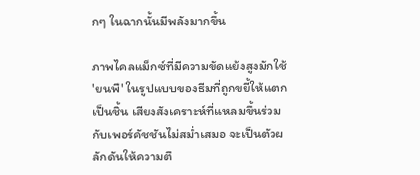กๆ ในฉากนั้นมีพลังมากขึ้น

ภาพไคลแม็กซ์ที่มีความขัดแย้งสูงมักใช้ 'ยนพื' ในรูปแบบของธีมที่ถูกขยี้ให้แตกเป็นชิ้น เสียงสังเคราะห์ที่แหลมขึ้นร่วมกับเพอร์คัชชันไม่สม่ำเสมอ จะเป็นตัวผลักดันให้ความตึ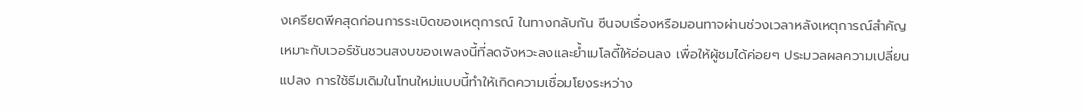งเครียดพีคสุดก่อนการระเบิดของเหตุการณ์ ในทางกลับกัน ซีนจบเรื่องหรือมอนทาจผ่านช่วงเวลาหลังเหตุการณ์สำคัญ เหมาะกับเวอร์ชันชวนสงบของเพลงนี้ที่ลดจังหวะลงและย้ำเมโลดี้ให้อ่อนลง เพื่อให้ผู้ชมได้ค่อยๆ ประมวลผลความเปลี่ยนแปลง การใช้ธีมเดิมในโทนใหม่แบบนี้ทำให้เกิดความเชื่อมโยงระหว่าง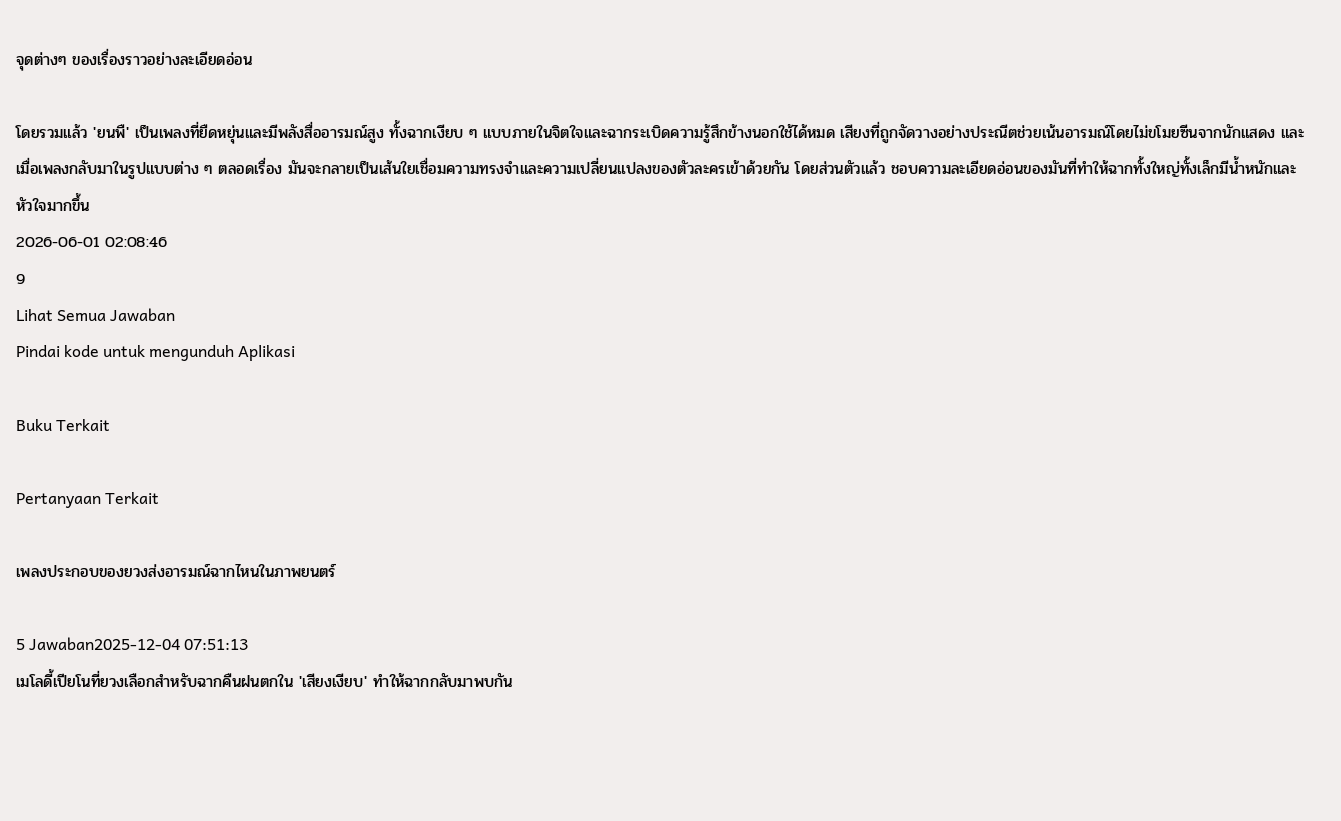จุดต่างๆ ของเรื่องราวอย่างละเอียดอ่อน

โดยรวมแล้ว 'ยนพื' เป็นเพลงที่ยืดหยุ่นและมีพลังสื่ออารมณ์สูง ทั้งฉากเงียบ ๆ แบบภายในจิตใจและฉากระเบิดความรู้สึกข้างนอกใช้ได้หมด เสียงที่ถูกจัดวางอย่างประณีตช่วยเน้นอารมณ์โดยไม่ขโมยซีนจากนักแสดง และเมื่อเพลงกลับมาในรูปแบบต่าง ๆ ตลอดเรื่อง มันจะกลายเป็นเส้นใยเชื่อมความทรงจำและความเปลี่ยนแปลงของตัวละครเข้าด้วยกัน โดยส่วนตัวแล้ว ชอบความละเอียดอ่อนของมันที่ทำให้ฉากทั้งใหญ่ทั้งเล็กมีน้ำหนักและหัวใจมากขึ้น
2026-06-01 02:08:46
9
Lihat Semua Jawaban
Pindai kode untuk mengunduh Aplikasi

Buku Terkait

Pertanyaan Terkait

เพลงประกอบของยวงส่งอารมณ์ฉากไหนในภาพยนตร์

5 Jawaban2025-12-04 07:51:13
เมโลดี้เปียโนที่ยวงเลือกสำหรับฉากคืนฝนตกใน 'เสียงเงียบ' ทำให้ฉากกลับมาพบกัน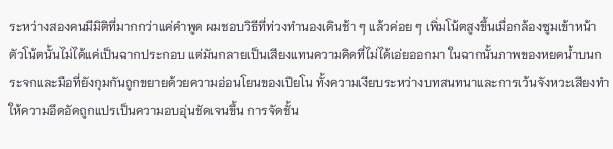ระหว่างสองคนมีมิติที่มากกว่าแค่คำพูด ผมชอบวิธีที่ท่วงทำนองเดินช้า ๆ แล้วค่อย ๆ เพิ่มโน้ตสูงขึ้นเมื่อกล้องซูมเข้าหน้า ตัวโน้ตนั้นไม่ได้แค่เป็นฉากประกอบ แต่มันกลายเป็นเสียงแทนความคิดที่ไม่ได้เอ่ยออกมา ในฉากนั้นภาพของหยดน้ำบนกระจกและมือที่ยังกุมกันถูกขยายด้วยความอ่อนโยนของเปียโน ทั้งความเงียบระหว่างบทสนทนาและการเว้นจังหวะเสียงทำให้ความอึดอัดถูกแปรเป็นความอบอุ่นชัดเจนขึ้น การจัดชั้น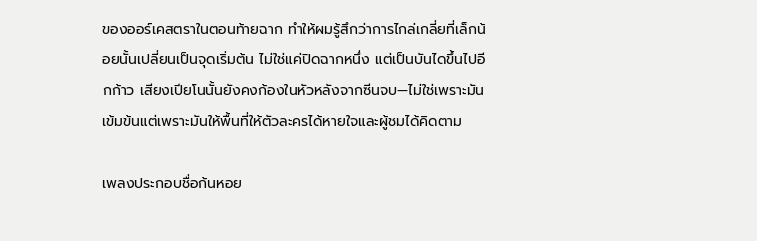ของออร์เคสตราในตอนท้ายฉาก ทำให้ผมรู้สึกว่าการไกล่เกลี่ยที่เล็กน้อยนั้นเปลี่ยนเป็นจุดเริ่มต้น ไม่ใช่แค่ปิดฉากหนึ่ง แต่เป็นบันไดขึ้นไปอีกก้าว เสียงเปียโนนั้นยังคงก้องในหัวหลังจากซีนจบ—ไม่ใช่เพราะมันเข้มข้นแต่เพราะมันให้พื้นที่ให้ตัวละครได้หายใจและผู้ชมได้คิดตาม

เพลงประกอบชื่อก้นหอย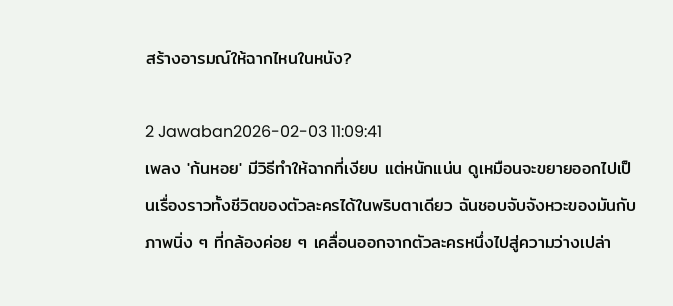สร้างอารมณ์ให้ฉากไหนในหนัง?

2 Jawaban2026-02-03 11:09:41
เพลง 'ก้นหอย' มีวิธีทำให้ฉากที่เงียบ แต่หนักแน่น ดูเหมือนจะขยายออกไปเป็นเรื่องราวทั้งชีวิตของตัวละครได้ในพริบตาเดียว ฉันชอบจับจังหวะของมันกับภาพนิ่ง ๆ ที่กล้องค่อย ๆ เคลื่อนออกจากตัวละครหนึ่งไปสู่ความว่างเปล่า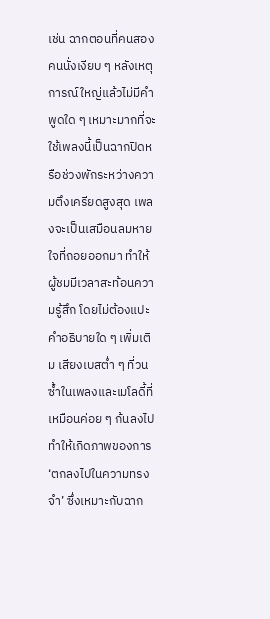เช่น ฉากตอนที่คนสองคนนั่งเงียบ ๆ หลังเหตุการณ์ใหญ่แล้วไม่มีคำพูดใด ๆ เหมาะมากที่จะใช้เพลงนี้เป็นฉากปิดหรือช่วงพักระหว่างความตึงเครียดสูงสุด เพลงจะเป็นเสมือนลมหายใจที่ถอยออกมา ทำให้ผู้ชมมีเวลาสะท้อนความรู้สึก โดยไม่ต้องแปะคำอธิบายใด ๆ เพิ่มเติม เสียงเบสต่ำ ๆ ที่วนซ้ำในเพลงและเมโลดี้ที่เหมือนค่อย ๆ ก้นลงไป ทำให้เกิดภาพของการ ‘ตกลงไปในความทรงจำ’ ซึ่งเหมาะกับฉาก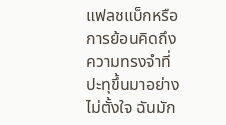แฟลชแบ็กหรือการย้อนคิดถึงความทรงจำที่ปะทุขึ้นมาอย่างไม่ตั้งใจ ฉันมัก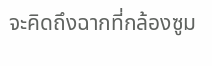จะคิดถึงฉากที่กล้องซูม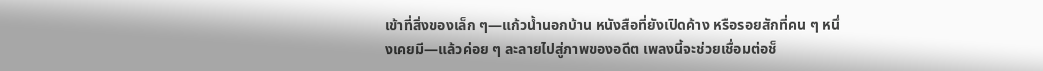เข้าที่สิ่งของเล็ก ๆ—แก้วน้ำนอกบ้าน หนังสือที่ยังเปิดค้าง หรือรอยสักที่คน ๆ หนึ่งเคยมี—แล้วค่อย ๆ ละลายไปสู่ภาพของอดีต เพลงนี้จะช่วยเชื่อมต่อช็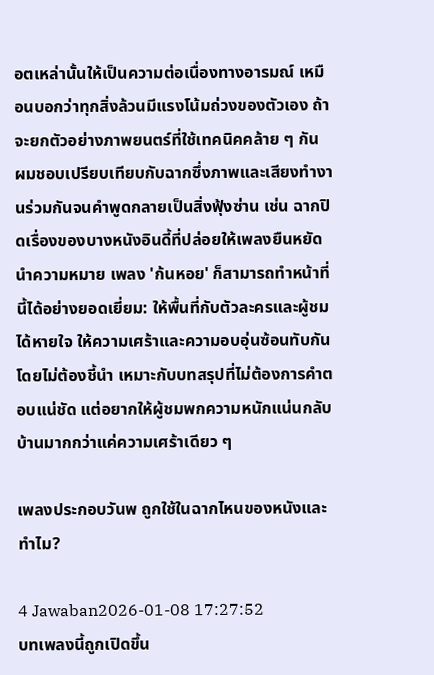อตเหล่านั้นให้เป็นความต่อเนื่องทางอารมณ์ เหมือนบอกว่าทุกสิ่งล้วนมีแรงโน้มถ่วงของตัวเอง ถ้าจะยกตัวอย่างภาพยนตร์ที่ใช้เทคนิคคล้าย ๆ กัน ผมชอบเปรียบเทียบกับฉากซึ่งภาพและเสียงทำงานร่วมกันจนคำพูดกลายเป็นสิ่งฟุ้งซ่าน เช่น ฉากปิดเรื่องของบางหนังอินดี้ที่ปล่อยให้เพลงยืนหยัดนำความหมาย เพลง 'ก้นหอย' ก็สามารถทำหน้าที่นี้ได้อย่างยอดเยี่ยม: ให้พื้นที่กับตัวละครและผู้ชมได้หายใจ ให้ความเศร้าและความอบอุ่นซ้อนทับกันโดยไม่ต้องชี้นำ เหมาะกับบทสรุปที่ไม่ต้องการคำตอบแน่ชัด แต่อยากให้ผู้ชมพกความหนักแน่นกลับบ้านมากกว่าแค่ความเศร้าเดียว ๆ

เพลงประกอบวันพ ถูกใช้ในฉากไหนของหนังและทำไม?

4 Jawaban2026-01-08 17:27:52
บทเพลงนี้ถูกเปิดขึ้น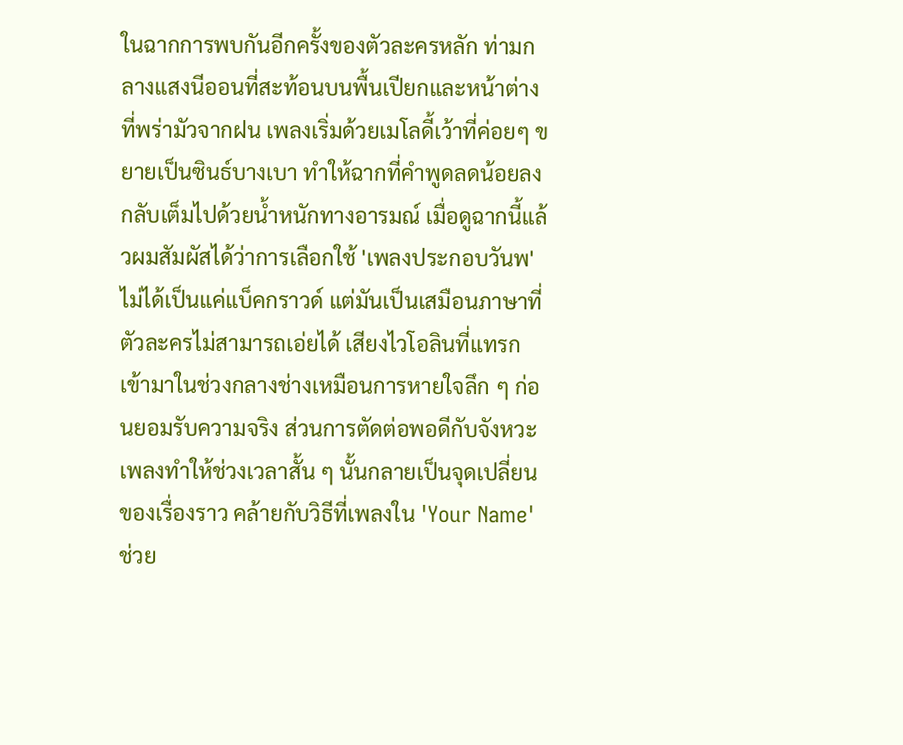ในฉากการพบกันอีกครั้งของตัวละครหลัก ท่ามกลางแสงนีออนที่สะท้อนบนพื้นเปียกและหน้าต่างที่พร่ามัวจากฝน เพลงเริ่มด้วยเมโลดี้เว้าที่ค่อยๆ ขยายเป็นซินธ์บางเบา ทำให้ฉากที่คำพูดลดน้อยลงกลับเต็มไปด้วยน้ำหนักทางอารมณ์ เมื่อดูฉากนี้แล้วผมสัมผัสได้ว่าการเลือกใช้ 'เพลงประกอบวันพ' ไม่ได้เป็นแค่แบ็คกราวด์ แต่มันเป็นเสมือนภาษาที่ตัวละครไม่สามารถเอ่ยได้ เสียงไวโอลินที่แทรกเข้ามาในช่วงกลางช่างเหมือนการหายใจลึก ๆ ก่อนยอมรับความจริง ส่วนการตัดต่อพอดีกับจังหวะเพลงทำให้ช่วงเวลาสั้น ๆ นั้นกลายเป็นจุดเปลี่ยนของเรื่องราว คล้ายกับวิธีที่เพลงใน 'Your Name' ช่วย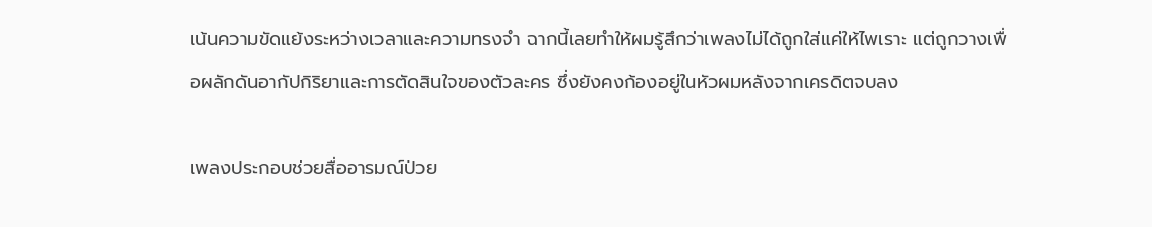เน้นความขัดแย้งระหว่างเวลาและความทรงจำ ฉากนี้เลยทำให้ผมรู้สึกว่าเพลงไม่ได้ถูกใส่แค่ให้ไพเราะ แต่ถูกวางเพื่อผลักดันอากัปกิริยาและการตัดสินใจของตัวละคร ซึ่งยังคงก้องอยู่ในหัวผมหลังจากเครดิตจบลง

เพลงประกอบช่วยสื่ออารมณ์ป่วย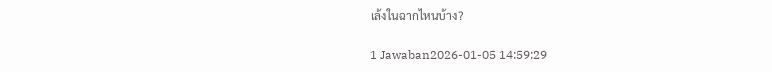เล้งในฉากไหนบ้าง?

1 Jawaban2026-01-05 14:59:29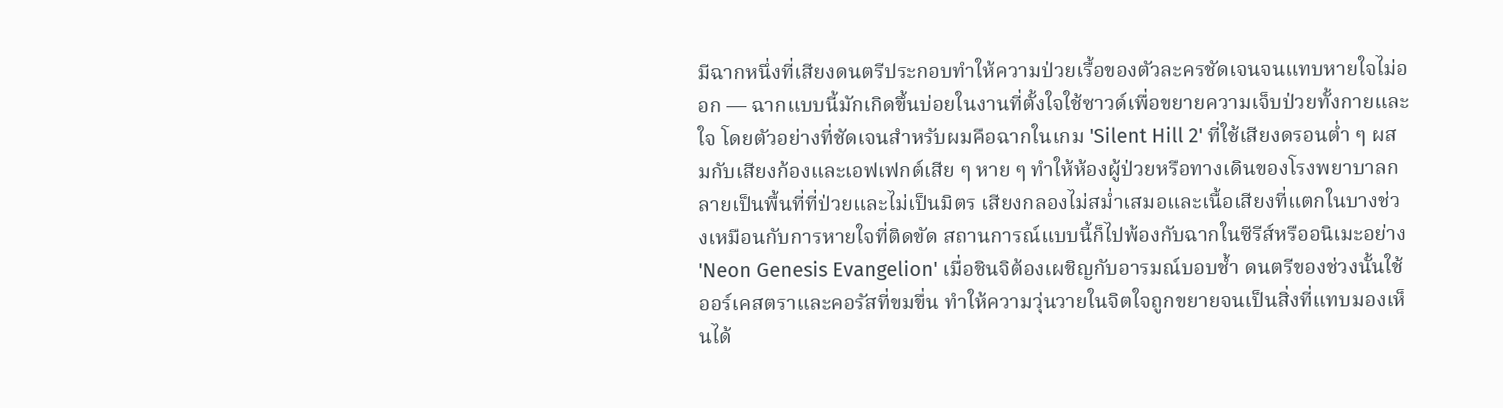มีฉากหนึ่งที่เสียงดนตรีประกอบทำให้ความป่วยเรื้อของตัวละครชัดเจนจนแทบหายใจไม่ออก — ฉากแบบนี้มักเกิดขึ้นบ่อยในงานที่ตั้งใจใช้ซาวด์เพื่อขยายความเจ็บป่วยทั้งกายและใจ โดยตัวอย่างที่ชัดเจนสำหรับผมคือฉากในเกม 'Silent Hill 2' ที่ใช้เสียงดรอนต่ำ ๆ ผสมกับเสียงก้องและเอฟเฟกต์เสีย ๆ หาย ๆ ทำให้ห้องผู้ป่วยหรือทางเดินของโรงพยาบาลกลายเป็นพื้นที่ที่ป่วยและไม่เป็นมิตร เสียงกลองไม่สม่ำเสมอและเนื้อเสียงที่แตกในบางช่วงเหมือนกับการหายใจที่ติดขัด สถานการณ์แบบนี้ก็ไปพ้องกับฉากในซีรีส์หรืออนิเมะอย่าง 'Neon Genesis Evangelion' เมื่อชินจิต้องเผชิญกับอารมณ์บอบช้ำ ดนตรีของช่วงนั้นใช้ออร์เคสตราและคอรัสที่ขมขื่น ทำให้ความวุ่นวายในจิตใจถูกขยายจนเป็นสิ่งที่แทบมองเห็นได้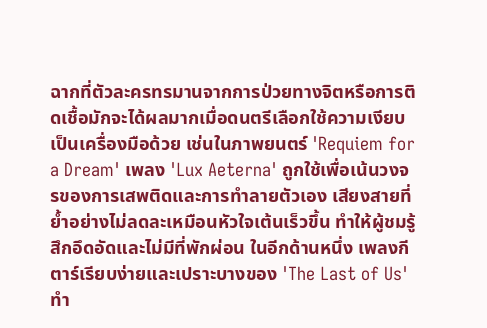ฉากที่ตัวละครทรมานจากการป่วยทางจิตหรือการติดเชื้อมักจะได้ผลมากเมื่อดนตรีเลือกใช้ความเงียบเป็นเครื่องมือด้วย เช่นในภาพยนตร์ 'Requiem for a Dream' เพลง 'Lux Aeterna' ถูกใช้เพื่อเน้นวงจรของการเสพติดและการทำลายตัวเอง เสียงสายที่ย้ำอย่างไม่ลดละเหมือนหัวใจเต้นเร็วขึ้น ทำให้ผู้ชมรู้สึกอึดอัดและไม่มีที่พักผ่อน ในอีกด้านหนึ่ง เพลงกีตาร์เรียบง่ายและเปราะบางของ 'The Last of Us' ทำ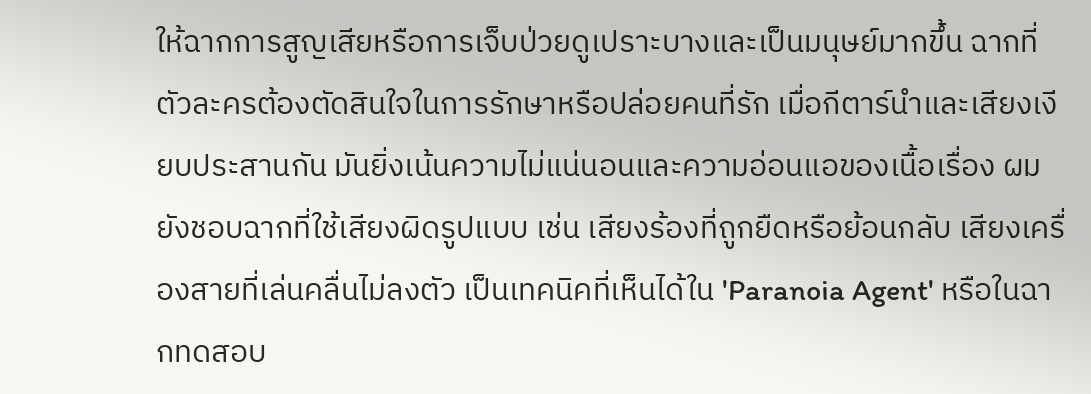ให้ฉากการสูญเสียหรือการเจ็บป่วยดูเปราะบางและเป็นมนุษย์มากขึ้น ฉากที่ตัวละครต้องตัดสินใจในการรักษาหรือปล่อยคนที่รัก เมื่อกีตาร์นำและเสียงเงียบประสานกัน มันยิ่งเน้นความไม่แน่นอนและความอ่อนแอของเนื้อเรื่อง ผมยังชอบฉากที่ใช้เสียงผิดรูปแบบ เช่น เสียงร้องที่ถูกยืดหรือย้อนกลับ เสียงเครื่องสายที่เล่นคลื่นไม่ลงตัว เป็นเทคนิคที่เห็นได้ใน 'Paranoia Agent' หรือในฉากทดสอบ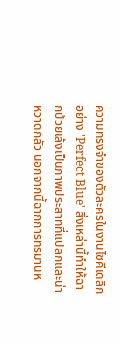ความทรงจำของตัวละครในงานไซคีเดลิกอย่าง 'Perfect Blue' สิ่งเหล่านี้ทำให้ฉากป่วยเล้งเป็นภาพประสาทที่แปลกและน่าหวาดกลัว นอกจากนี้ฉากการทรมานห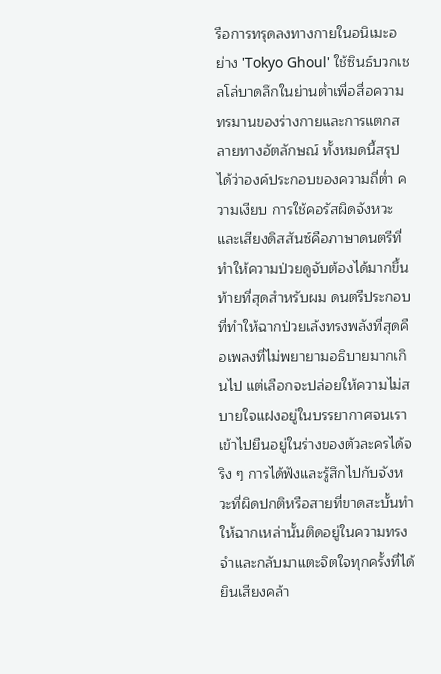รือการทรุดลงทางกายในอนิเมะอย่าง 'Tokyo Ghoul' ใช้ซินธ์บวกเชลโล่บาดลึกในย่านต่ำเพื่อสื่อความทรมานของร่างกายและการแตกสลายทางอัตลักษณ์ ทั้งหมดนี้สรุปได้ว่าองค์ประกอบของความถี่ต่ำ ความเงียบ การใช้คอรัสผิดจังหวะและเสียงดิสสันซ์คือภาษาดนตรีที่ทำให้ความป่วยดูจับต้องได้มากขึ้น ท้ายที่สุดสำหรับผม ดนตรีประกอบที่ทำให้ฉากป่วยเล้งทรงพลังที่สุดคือเพลงที่ไม่พยายามอธิบายมากเกินไป แต่เลือกจะปล่อยให้ความไม่สบายใจแฝงอยู่ในบรรยากาศจนเราเข้าไปยืนอยู่ในร่างของตัวละครได้จริง ๆ การได้ฟังและรู้สึกไปกับจังหวะที่ผิดปกติหรือสายที่ขาดสะบั้นทำให้ฉากเหล่านั้นติดอยู่ในความทรงจำและกลับมาแตะจิตใจทุกครั้งที่ได้ยินเสียงคล้า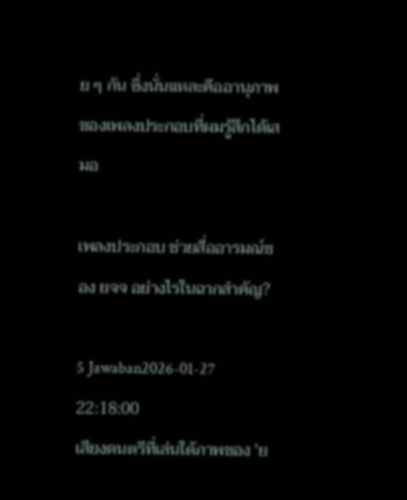ย ๆ กัน ซึ่งนั่นแหละคืออานุภาพของเพลงประกอบที่ผมรู้สึกได้เสมอ

เพลงประกอบ ช่วยสื่ออารมณ์ของ ยจจ อย่างไรในฉากสำคัญ?

5 Jawaban2026-01-27 22:18:00
เสียงดนตรีที่เล่นใต้ภาพของ 'ย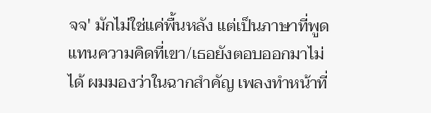จจ' มักไม่ใช่แค่พื้นหลัง แต่เป็นภาษาที่พูดแทนความคิดที่เขา/เธอยังตอบออกมาไม่ได้ ผมมองว่าในฉากสำคัญ เพลงทำหน้าที่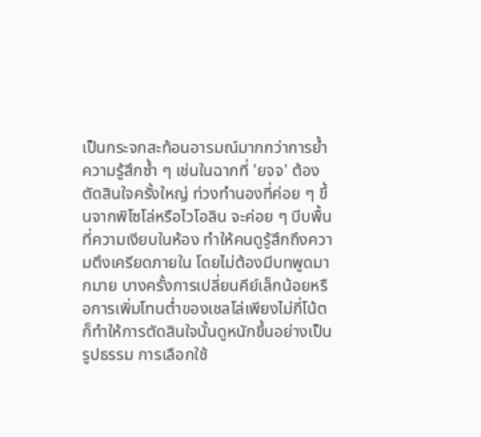เป็นกระจกสะท้อนอารมณ์มากกว่าการย้ำความรู้สึกซ้ำ ๆ เช่นในฉากที่ 'ยจจ' ต้องตัดสินใจครั้งใหญ่ ท่วงทำนองที่ค่อย ๆ ขึ้นจากพิโซโล่หรือไวโอลิน จะค่อย ๆ บีบพื้นที่ความเงียบในห้อง ทำให้คนดูรู้สึกถึงความตึงเครียดภายใน โดยไม่ต้องมีบทพูดมากมาย บางครั้งการเปลี่ยนคีย์เล็กน้อยหรือการเพิ่มโทนต่ำของเชลโล่เพียงไม่กี่โน้ต ก็ทำให้การตัดสินใจนั้นดูหนักขึ้นอย่างเป็นรูปธรรม การเลือกใช้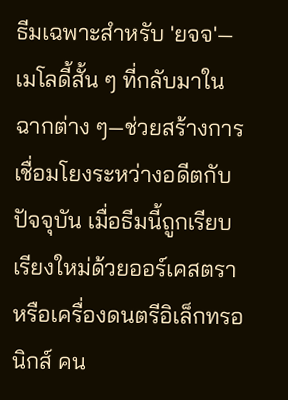ธีมเฉพาะสำหรับ 'ยจจ'—เมโลดี้สั้น ๆ ที่กลับมาในฉากต่าง ๆ—ช่วยสร้างการเชื่อมโยงระหว่างอดีตกับปัจจุบัน เมื่อธีมนี้ถูกเรียบเรียงใหม่ด้วยออร์เคสตราหรือเครื่องดนตรีอิเล็กทรอนิกส์ คน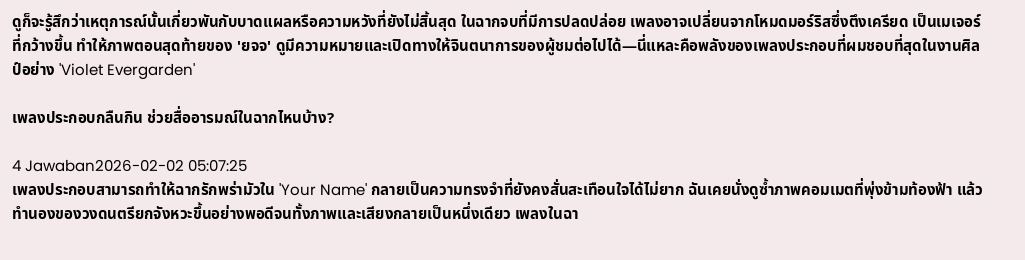ดูก็จะรู้สึกว่าเหตุการณ์นั้นเกี่ยวพันกับบาดแผลหรือความหวังที่ยังไม่สิ้นสุด ในฉากจบที่มีการปลดปล่อย เพลงอาจเปลี่ยนจากโหมดมอร์ริสซึ่งตึงเครียด เป็นเมเจอร์ที่กว้างขึ้น ทำให้ภาพตอนสุดท้ายของ 'ยจจ' ดูมีความหมายและเปิดทางให้จินตนาการของผู้ชมต่อไปได้—นี่แหละคือพลังของเพลงประกอบที่ผมชอบที่สุดในงานศิลป์อย่าง 'Violet Evergarden'

เพลงประกอบกลืนกิน ช่วยสื่ออารมณ์ในฉากไหนบ้าง?

4 Jawaban2026-02-02 05:07:25
เพลงประกอบสามารถทำให้ฉากรักพร่ามัวใน 'Your Name' กลายเป็นความทรงจำที่ยังคงสั่นสะเทือนใจได้ไม่ยาก ฉันเคยนั่งดูซ้ำภาพคอมเมตที่พุ่งข้ามท้องฟ้า แล้วทำนองของวงดนตรียกจังหวะขึ้นอย่างพอดีจนทั้งภาพและเสียงกลายเป็นหนึ่งเดียว เพลงในฉา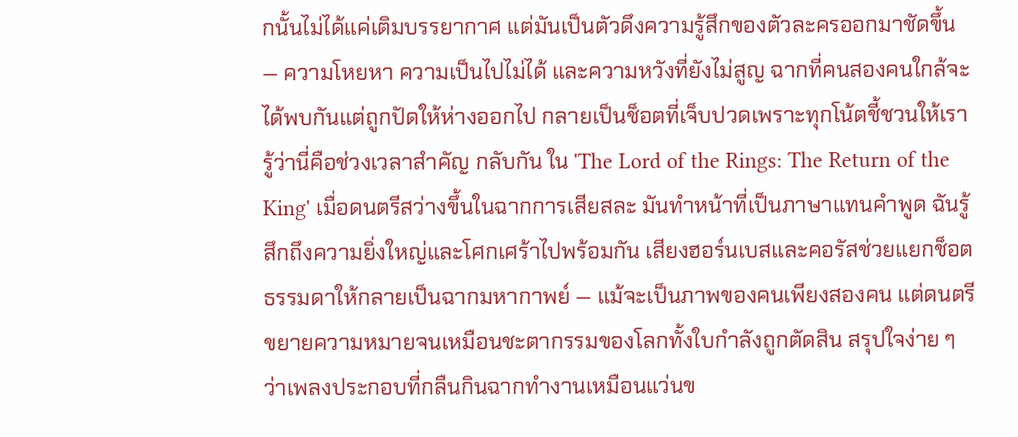กนั้นไม่ได้แค่เติมบรรยากาศ แต่มันเป็นตัวดึงความรู้สึกของตัวละครออกมาชัดขึ้น — ความโหยหา ความเป็นไปไม่ได้ และความหวังที่ยังไม่สูญ ฉากที่คนสองคนใกล้จะได้พบกันแต่ถูกปัดให้ห่างออกไป กลายเป็นช็อตที่เจ็บปวดเพราะทุกโน้ตชี้ชวนให้เรารู้ว่านี่คือช่วงเวลาสำคัญ กลับกัน ใน 'The Lord of the Rings: The Return of the King' เมื่อดนตรีสว่างขึ้นในฉากการเสียสละ มันทำหน้าที่เป็นภาษาแทนคำพูด ฉันรู้สึกถึงความยิ่งใหญ่และโศกเศร้าไปพร้อมกัน เสียงฮอร์นเบสและคอรัสช่วยแยกช็อตธรรมดาให้กลายเป็นฉากมหากาพย์ — แม้จะเป็นภาพของคนเพียงสองคน แต่ดนตรีขยายความหมายจนเหมือนชะตากรรมของโลกทั้งใบกำลังถูกตัดสิน สรุปใจง่าย ๆ ว่าเพลงประกอบที่กลืนกินฉากทำงานเหมือนแว่นข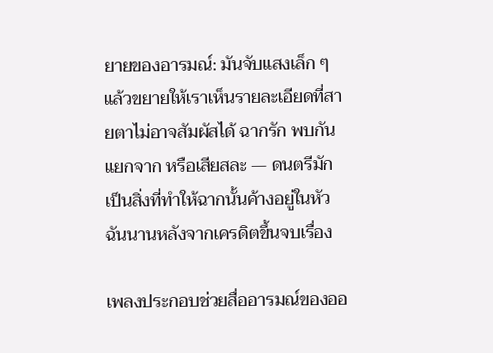ยายของอารมณ์: มันจับแสงเล็ก ๆ แล้วขยายให้เราเห็นรายละเอียดที่สายตาไม่อาจสัมผัสได้ ฉากรัก พบกัน แยกจาก หรือเสียสละ — ดนตรีมักเป็นสิ่งที่ทำให้ฉากนั้นค้างอยู่ในหัวฉันนานหลังจากเครดิตขึ้นจบเรื่อง

เพลงประกอบช่วยสื่ออารมณ์ของออ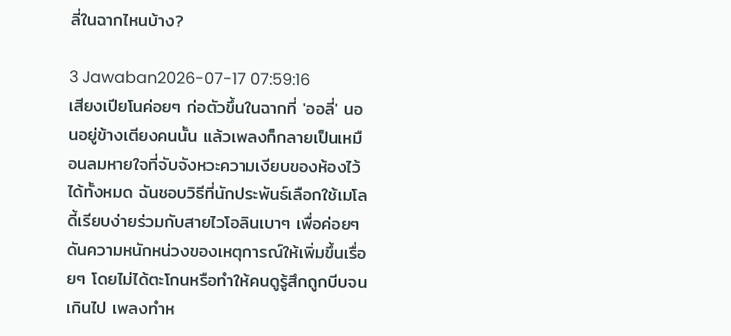ลี่ในฉากไหนบ้าง?

3 Jawaban2026-07-17 07:59:16
เสียงเปียโนค่อยๆ ก่อตัวขึ้นในฉากที่ 'ออลี่' นอนอยู่ข้างเตียงคนนั้น แล้วเพลงก็กลายเป็นเหมือนลมหายใจที่จับจังหวะความเงียบของห้องไว้ได้ทั้งหมด ฉันชอบวิธีที่นักประพันธ์เลือกใช้เมโลดี้เรียบง่ายร่วมกับสายไวโอลินเบาๆ เพื่อค่อยๆ ดันความหนักหน่วงของเหตุการณ์ให้เพิ่มขึ้นเรื่อยๆ โดยไม่ได้ตะโกนหรือทำให้คนดูรู้สึกถูกบีบจนเกินไป เพลงทำห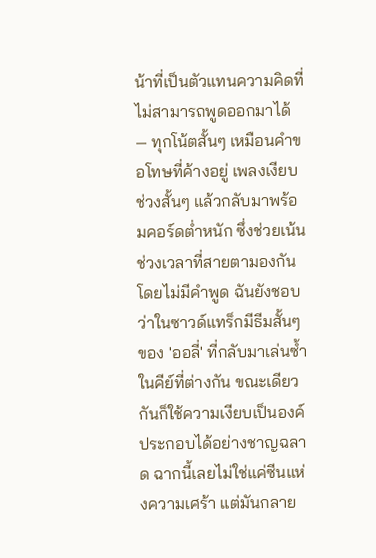น้าที่เป็นตัวแทนความคิดที่ไม่สามารถพูดออกมาได้ — ทุกโน้ตสั้นๆ เหมือนคำขอโทษที่ค้างอยู่ เพลงเงียบช่วงสั้นๆ แล้วกลับมาพร้อมคอร์ดต่ำหนัก ซึ่งช่วยเน้นช่วงเวลาที่สายตามองกันโดยไม่มีคำพูด ฉันยังชอบว่าในซาวด์แทร็กมีธีมสั้นๆ ของ 'ออลี่' ที่กลับมาเล่นซ้ำในคีย์ที่ต่างกัน ขณะเดียวกันก็ใช้ความเงียบเป็นองค์ประกอบได้อย่างชาญฉลาด ฉากนี้เลยไม่ใช่แค่ซีนแห่งความเศร้า แต่มันกลาย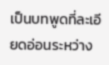เป็นบทพูดที่ละเอียดอ่อนระหว่าง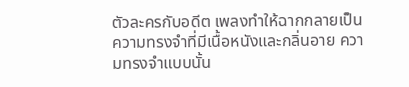ตัวละครกับอดีต เพลงทำให้ฉากกลายเป็นความทรงจำที่มีเนื้อหนังและกลิ่นอาย ความทรงจำแบบนั้น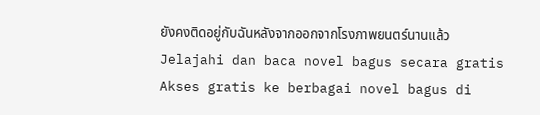ยังคงติดอยู่กับฉันหลังจากออกจากโรงภาพยนตร์นานแล้ว
Jelajahi dan baca novel bagus secara gratis
Akses gratis ke berbagai novel bagus di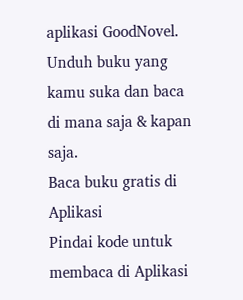aplikasi GoodNovel. Unduh buku yang kamu suka dan baca di mana saja & kapan saja.
Baca buku gratis di Aplikasi
Pindai kode untuk membaca di Aplikasi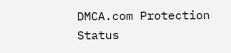DMCA.com Protection Status